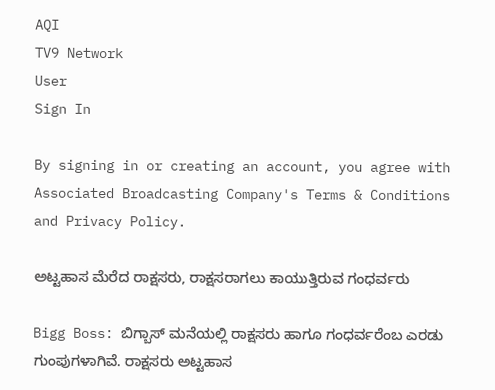AQI
TV9 Network
User
Sign In

By signing in or creating an account, you agree with Associated Broadcasting Company's Terms & Conditions and Privacy Policy.

ಅಟ್ಟಹಾಸ ಮೆರೆದ ರಾಕ್ಷಸರು, ರಾಕ್ಷಸರಾಗಲು ಕಾಯುತ್ತಿರುವ ಗಂಧರ್ವರು

Bigg Boss: ಬಿಗ್ಬಾಸ್ ಮನೆಯಲ್ಲಿ ರಾಕ್ಷಸರು ಹಾಗೂ ಗಂಧರ್ವರೆಂಬ ಎರಡು ಗುಂಪುಗಳಾಗಿವೆ. ರಾಕ್ಷಸರು ಅಟ್ಟಹಾಸ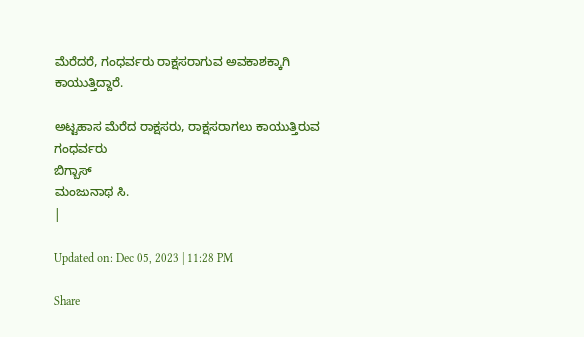ಮೆರೆದರೆ, ಗಂಧರ್ವರು ರಾಕ್ಷಸರಾಗುವ ಅವಕಾಶಕ್ಕಾಗಿ ಕಾಯುತ್ತಿದ್ದಾರೆ.

ಅಟ್ಟಹಾಸ ಮೆರೆದ ರಾಕ್ಷಸರು, ರಾಕ್ಷಸರಾಗಲು ಕಾಯುತ್ತಿರುವ ಗಂಧರ್ವರು
ಬಿಗ್ಬಾಸ್
ಮಂಜುನಾಥ ಸಿ.
|

Updated on: Dec 05, 2023 | 11:28 PM

Share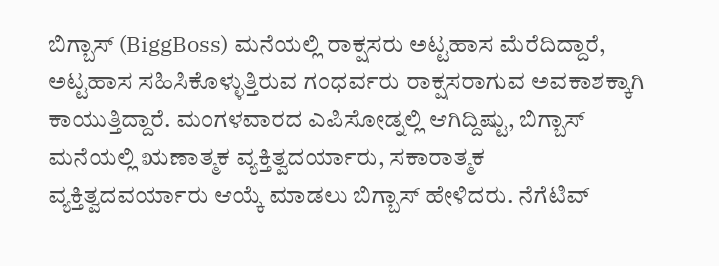ಬಿಗ್ಬಾಸ್ (BiggBoss) ಮನೆಯಲ್ಲಿ ರಾಕ್ಷಸರು ಅಟ್ಟಹಾಸ ಮೆರೆದಿದ್ದಾರೆ, ಅಟ್ಟಹಾಸ ಸಹಿಸಿಕೊಳ್ಳುತ್ತಿರುವ ಗಂಧರ್ವರು ರಾಕ್ಷಸರಾಗುವ ಅವಕಾಶಕ್ಕಾಗಿ ಕಾಯುತ್ತಿದ್ದಾರೆ. ಮಂಗಳವಾರದ ಎಪಿಸೋಡ್ನಲ್ಲಿ ಆಗಿದ್ದಿಷ್ಟು, ಬಿಗ್ಬಾಸ್ ಮನೆಯಲ್ಲಿ ಋಣಾತ್ಮಕ ವ್ಯಕ್ತಿತ್ವದರ್ಯಾರು, ಸಕಾರಾತ್ಮಕ ವ್ಯಕ್ತಿತ್ವದವರ್ಯಾರು ಆಯ್ಕೆ ಮಾಡಲು ಬಿಗ್ಬಾಸ್ ಹೇಳಿದರು. ನೆಗೆಟಿವ್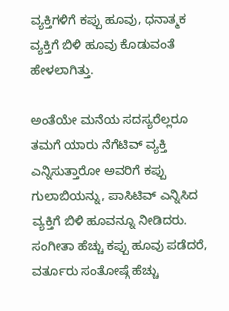ವ್ಯಕ್ತಿಗಳಿಗೆ ಕಪ್ಪು ಹೂವು, ಧನಾತ್ಮಕ ವ್ಯಕ್ತಿಗೆ ಬಿಳಿ ಹೂವು ಕೊಡುವಂತೆ ಹೇಳಲಾಗಿತ್ತು.

ಅಂತೆಯೇ ಮನೆಯ ಸದಸ್ಯರೆಲ್ಲರೂ ತಮಗೆ ಯಾರು ನೆಗೆಟಿವ್ ವ್ಯಕ್ತಿ ಎನ್ನಿಸುತ್ತಾರೋ ಅವರಿಗೆ ಕಪ್ಪು ಗುಲಾಬಿಯನ್ನು, ಪಾಸಿಟಿವ್ ಎನ್ನಿಸಿದ ವ್ಯಕ್ತಿಗೆ ಬಿಳಿ ಹೂವನ್ನೂ ನೀಡಿದರು. ಸಂಗೀತಾ ಹೆಚ್ಚು ಕಪ್ಪು ಹೂವು ಪಡೆದರೆ, ವರ್ತೂರು ಸಂತೋಷ್ಗೆ ಹೆಚ್ಚು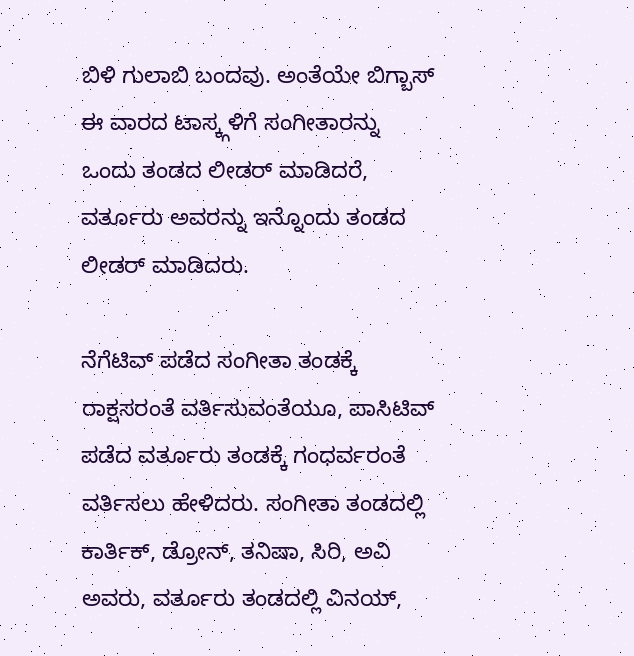ಬಿಳಿ ಗುಲಾಬಿ ಬಂದವು. ಅಂತೆಯೇ ಬಿಗ್ಬಾಸ್ ಈ ವಾರದ ಟಾಸ್ಕ್ಗಳಿಗೆ ಸಂಗೀತಾರನ್ನು ಒಂದು ತಂಡದ ಲೀಡರ್ ಮಾಡಿದರೆ, ವರ್ತೂರು ಅವರನ್ನು ಇನ್ನೊಂದು ತಂಡದ ಲೀಡರ್ ಮಾಡಿದರು.

ನೆಗೆಟಿವ್ ಪಡೆದ ಸಂಗೀತಾ ತಂಡಕ್ಕೆ ರಾಕ್ಷಸರಂತೆ ವರ್ತಿಸುವಂತೆಯೂ, ಪಾಸಿಟಿವ್ ಪಡೆದ ವರ್ತೂರು ತಂಡಕ್ಕೆ ಗಂಧರ್ವರಂತೆ ವರ್ತಿಸಲು ಹೇಳಿದರು. ಸಂಗೀತಾ ತಂಡದಲ್ಲಿ ಕಾರ್ತಿಕ್, ಡ್ರೋನ್, ತನಿಷಾ, ಸಿರಿ, ಅವಿ ಅವರು, ವರ್ತೂರು ತಂಡದಲ್ಲಿ ವಿನಯ್,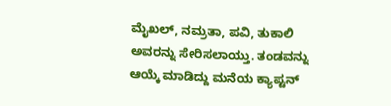ಮೈಖಲ್, ನಮ್ರತಾ, ಪವಿ, ತುಕಾಲಿ ಅವರನ್ನು ಸೇರಿಸಲಾಯ್ತು. ತಂಡವನ್ನು ಆಯ್ಕೆ ಮಾಡಿದ್ದು ಮನೆಯ ಕ್ಯಾಪ್ಟನ್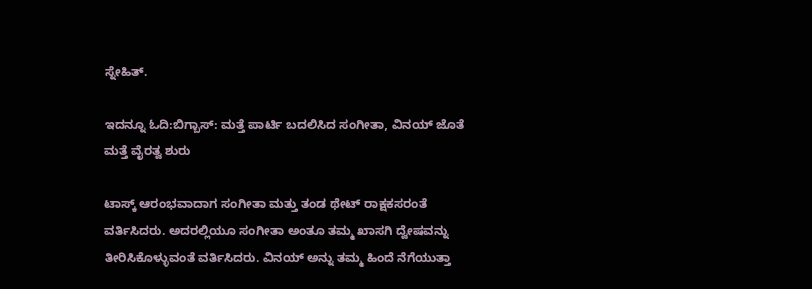ಸ್ನೇಹಿತ್.

ಇದನ್ನೂ ಓದಿ:ಬಿಗ್ಬಾಸ್: ಮತ್ತೆ ಪಾರ್ಟಿ ಬದಲಿಸಿದ ಸಂಗೀತಾ, ವಿನಯ್ ಜೊತೆ ಮತ್ತೆ ವೈರತ್ವ ಶುರು

ಟಾಸ್ಕ್ ಆರಂಭವಾದಾಗ ಸಂಗೀತಾ ಮತ್ತು ತಂಡ ಥೇಟ್ ರಾಕ್ಷಕಸರಂತೆ ವರ್ತಿಸಿದರು. ಅದರಲ್ಲಿಯೂ ಸಂಗೀತಾ ಅಂತೂ ತಮ್ಮ ಖಾಸಗಿ ದ್ವೇಷವನ್ನು ತೀರಿಸಿಕೊಳ್ಳುವಂತೆ ವರ್ತಿಸಿದರು. ವಿನಯ್ ಅನ್ನು ತಮ್ಮ ಹಿಂದೆ ನೆಗೆಯುತ್ತಾ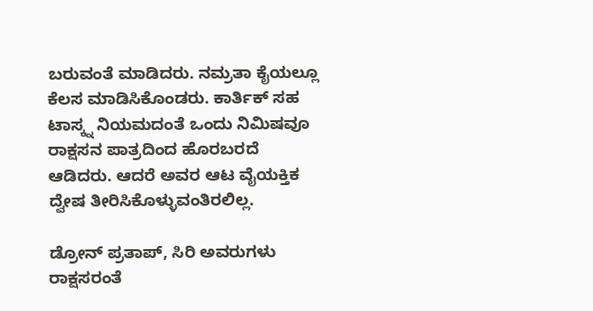ಬರುವಂತೆ ಮಾಡಿದರು. ನಮ್ರತಾ ಕೈಯಲ್ಲೂ ಕೆಲಸ ಮಾಡಿಸಿಕೊಂಡರು. ಕಾರ್ತಿಕ್ ಸಹ ಟಾಸ್ಕ್ನ ನಿಯಮದಂತೆ ಒಂದು ನಿಮಿಷವೂ ರಾಕ್ಷಸನ ಪಾತ್ರದಿಂದ ಹೊರಬರದೆ ಆಡಿದರು. ಆದರೆ ಅವರ ಆಟ ವೈಯಕ್ತಿಕ ದ್ವೇಷ ತೀರಿಸಿಕೊಳ್ಳುವಂತಿರಲಿಲ್ಲ.

ಡ್ರೋನ್ ಪ್ರತಾಪ್, ಸಿರಿ ಅವರುಗಳು ರಾಕ್ಷಸರಂತೆ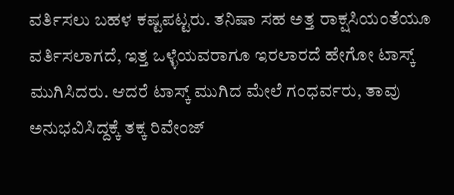ವರ್ತಿಸಲು ಬಹಳ ಕಷ್ಟಪಟ್ಟರು. ತನಿಷಾ ಸಹ ಅತ್ತ ರಾಕ್ಷಸಿಯಂತೆಯೂ ವರ್ತಿಸಲಾಗದೆ, ಇತ್ತ ಒಳ್ಳೆಯವರಾಗೂ ಇರಲಾರದೆ ಹೇಗೋ ಟಾಸ್ಕ್ ಮುಗಿಸಿದರು. ಆದರೆ ಟಾಸ್ಕ್ ಮುಗಿದ ಮೇಲೆ ಗಂಧರ್ವರು, ತಾವು ಅನುಭವಿಸಿದ್ದಕ್ಕೆ ತಕ್ಕ ರಿವೇಂಜ್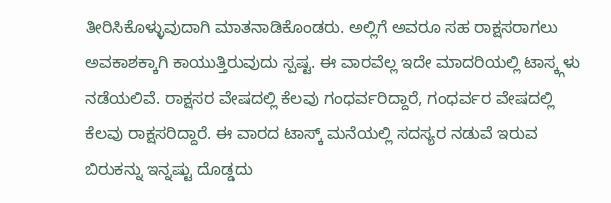ತೀರಿಸಿಕೊಳ್ಳುವುದಾಗಿ ಮಾತನಾಡಿಕೊಂಡರು. ಅಲ್ಲಿಗೆ ಅವರೂ ಸಹ ರಾಕ್ಷಸರಾಗಲು ಅವಕಾಶಕ್ಕಾಗಿ ಕಾಯುತ್ತಿರುವುದು ಸ್ಪಷ್ಟ. ಈ ವಾರವೆಲ್ಲ ಇದೇ ಮಾದರಿಯಲ್ಲಿ ಟಾಸ್ಕ್ಗಳು ನಡೆಯಲಿವೆ. ರಾಕ್ಷಸರ ವೇಷದಲ್ಲಿ ಕೆಲವು ಗಂಧರ್ವರಿದ್ದಾರೆ, ಗಂಧರ್ವರ ವೇಷದಲ್ಲಿ ಕೆಲವು ರಾಕ್ಷಸರಿದ್ದಾರೆ. ಈ ವಾರದ ಟಾಸ್ಕ್ ಮನೆಯಲ್ಲಿ ಸದಸ್ಯರ ನಡುವೆ ಇರುವ ಬಿರುಕನ್ನು ಇನ್ನಷ್ಟು ದೊಡ್ಡದು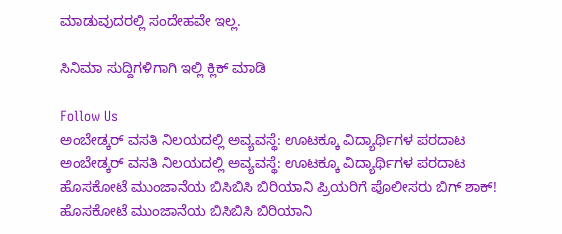ಮಾಡುವುದರಲ್ಲಿ ಸಂದೇಹವೇ ಇಲ್ಲ.

ಸಿನಿಮಾ ಸುದ್ದಿಗಳಿಗಾಗಿ ಇಲ್ಲಿ ಕ್ಲಿಕ್ ಮಾಡಿ

Follow Us
ಅಂಬೇಡ್ಕರ್ ವಸತಿ ನಿಲಯದಲ್ಲಿ ಅವ್ಯವಸ್ಥೆ: ಊಟಕ್ಕೂ ವಿದ್ಯಾರ್ಥಿಗಳ ಪರದಾಟ
ಅಂಬೇಡ್ಕರ್ ವಸತಿ ನಿಲಯದಲ್ಲಿ ಅವ್ಯವಸ್ಥೆ: ಊಟಕ್ಕೂ ವಿದ್ಯಾರ್ಥಿಗಳ ಪರದಾಟ
ಹೊಸಕೋಟೆ ಮುಂಜಾನೆಯ ಬಿಸಿಬಿಸಿ ಬಿರಿಯಾನಿ ಪ್ರಿಯರಿಗೆ ಪೊಲೀಸರು ಬಿಗ್ ಶಾಕ್!
ಹೊಸಕೋಟೆ ಮುಂಜಾನೆಯ ಬಿಸಿಬಿಸಿ ಬಿರಿಯಾನಿ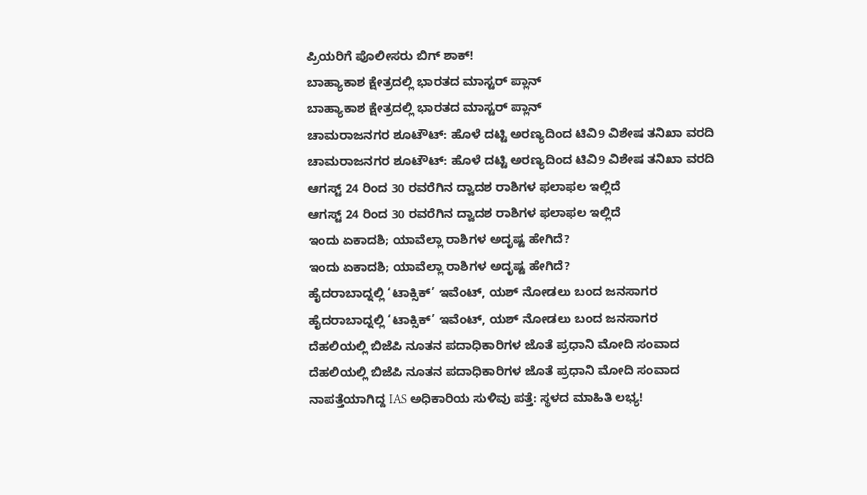ಪ್ರಿಯರಿಗೆ ಪೊಲೀಸರು ಬಿಗ್ ಶಾಕ್!
ಬಾಹ್ಯಾಕಾಶ ಕ್ಷೇತ್ರದಲ್ಲಿ ಭಾರತದ ಮಾಸ್ಟರ್ ಪ್ಲಾನ್
ಬಾಹ್ಯಾಕಾಶ ಕ್ಷೇತ್ರದಲ್ಲಿ ಭಾರತದ ಮಾಸ್ಟರ್ ಪ್ಲಾನ್
ಚಾಮರಾಜನಗರ ಶೂಟೌಟ್: ಹೊಳೆ ದಟ್ಟಿ ಅರಣ್ಯದಿಂದ ಟಿವಿ9 ವಿಶೇಷ ತನಿಖಾ ವರದಿ
ಚಾಮರಾಜನಗರ ಶೂಟೌಟ್: ಹೊಳೆ ದಟ್ಟಿ ಅರಣ್ಯದಿಂದ ಟಿವಿ9 ವಿಶೇಷ ತನಿಖಾ ವರದಿ
ಆಗಸ್ಟ್ 24 ರಿಂದ 30 ರವರೆಗಿನ ದ್ವಾದಶ ರಾಶಿಗಳ ಫಲಾಫಲ ಇಲ್ಲಿದೆ
ಆಗಸ್ಟ್ 24 ರಿಂದ 30 ರವರೆಗಿನ ದ್ವಾದಶ ರಾಶಿಗಳ ಫಲಾಫಲ ಇಲ್ಲಿದೆ
ಇಂದು ಏಕಾದಶಿ; ಯಾವೆಲ್ಲಾ ರಾಶಿಗಳ ಅದೃಷ್ಟ ಹೇಗಿದೆ?
ಇಂದು ಏಕಾದಶಿ; ಯಾವೆಲ್ಲಾ ರಾಶಿಗಳ ಅದೃಷ್ಟ ಹೇಗಿದೆ?
ಹೈದರಾಬಾದ್ನಲ್ಲಿ ‘ಟಾಕ್ಸಿಕ್’ ಇವೆಂಟ್, ಯಶ್ ನೋಡಲು ಬಂದ ಜನಸಾಗರ
ಹೈದರಾಬಾದ್ನಲ್ಲಿ ‘ಟಾಕ್ಸಿಕ್’ ಇವೆಂಟ್, ಯಶ್ ನೋಡಲು ಬಂದ ಜನಸಾಗರ
ದೆಹಲಿಯಲ್ಲಿ ಬಿಜೆಪಿ ನೂತನ ಪದಾಧಿಕಾರಿಗಳ ಜೊತೆ ಪ್ರಧಾನಿ ಮೋದಿ ಸಂವಾದ
ದೆಹಲಿಯಲ್ಲಿ ಬಿಜೆಪಿ ನೂತನ ಪದಾಧಿಕಾರಿಗಳ ಜೊತೆ ಪ್ರಧಾನಿ ಮೋದಿ ಸಂವಾದ
ನಾಪತ್ತೆಯಾಗಿದ್ದ IAS ಅಧಿಕಾರಿಯ ಸುಳಿವು ಪತ್ತೆ: ಸ್ಥಳದ ಮಾಹಿತಿ ಲಭ್ಯ!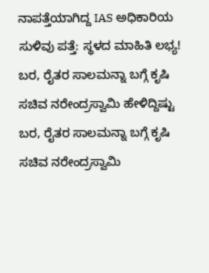ನಾಪತ್ತೆಯಾಗಿದ್ದ IAS ಅಧಿಕಾರಿಯ ಸುಳಿವು ಪತ್ತೆ: ಸ್ಥಳದ ಮಾಹಿತಿ ಲಭ್ಯ!
ಬರ, ರೈತರ ಸಾಲಮನ್ನಾ ಬಗ್ಗೆ ಕೃಷಿ ಸಚಿವ ನರೇಂದ್ರಸ್ವಾಮಿ ಹೇಳಿದ್ದಿಷ್ಟು
ಬರ, ರೈತರ ಸಾಲಮನ್ನಾ ಬಗ್ಗೆ ಕೃಷಿ ಸಚಿವ ನರೇಂದ್ರಸ್ವಾಮಿ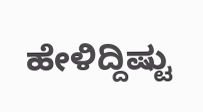ಹೇಳಿದ್ದಿಷ್ಟು